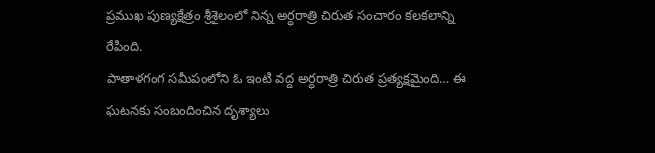ప్రముఖ పుణ్యక్షేత్రం శ్రీశైలంలో నిన్న అర్ధరాత్రి చిరుత సంచారం కలకలాన్ని రేపింది.
పాతాళగంగ సమీపంలోని ఓ ఇంటి వద్ద అర్ధరాత్రి చిరుత ప్రత్యక్షమైంది… ఈ ఘటనకు సంబందించిన దృశ్యాలు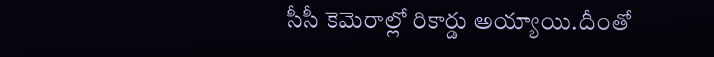సీసీ కెమెరాల్లో రికార్డు అయ్యాయి.దీంతో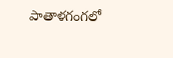పాతాళగంగలో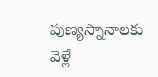పుణ్యస్నానాలకు వెళ్లే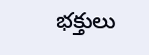భక్తులు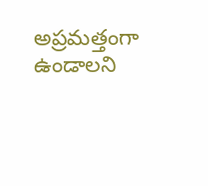అప్రమత్తంగా ఉండాలని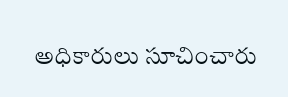అధికారులు సూచించారు